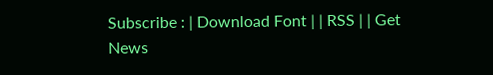Subscribe : | Download Font | | RSS | | Get News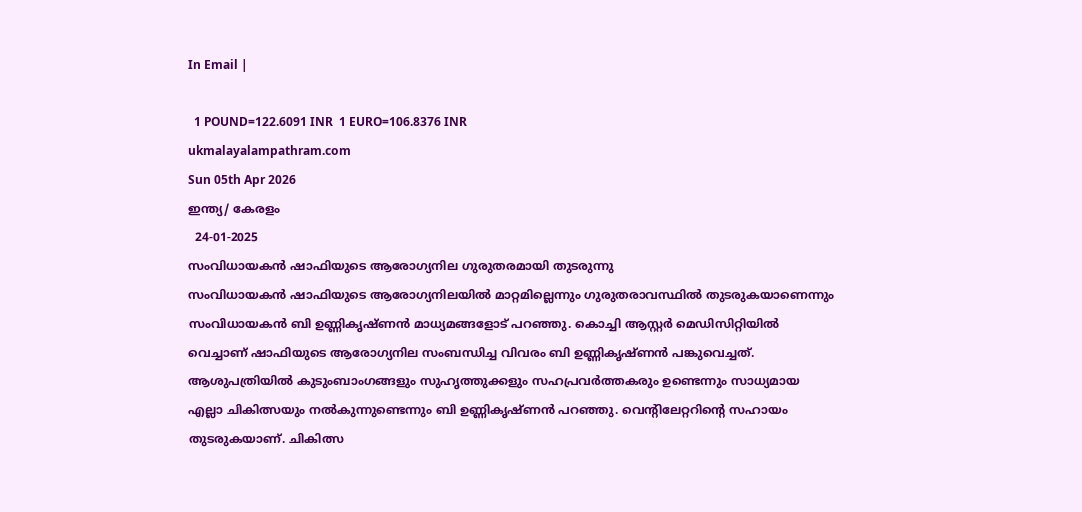In Email |

  1 POUND=122.6091 INR  1 EURO=106.8376 INR
ukmalayalampathram.com
Sun 05th Apr 2026
ഇന്ത്യ/ കേരളം
  24-01-2025
സംവിധായകന്‍ ഷാഫിയുടെ ആരോഗ്യനില ഗുരുതരമായി തുടരുന്നു
സംവിധായകന്‍ ഷാഫിയുടെ ആരോഗ്യനിലയില്‍ മാറ്റമില്ലെന്നും ഗുരുതരാവസ്ഥില്‍ തുടരുകയാണെന്നും സംവിധായകന്‍ ബി ഉണ്ണികൃഷ്ണന്‍ മാധ്യമങ്ങളോട് പറഞ്ഞു. കൊച്ചി ആസ്റ്റര്‍ മെഡിസിറ്റിയില്‍ വെച്ചാണ് ഷാഫിയുടെ ആരോഗ്യനില സംബന്ധിച്ച വിവരം ബി ഉണ്ണികൃഷ്ണന്‍ പങ്കുവെച്ചത്. ആശുപത്രിയില്‍ കുടുംബാംഗങ്ങളും സുഹൃത്തുക്കളും സഹപ്രവര്‍ത്തകരും ഉണ്ടെന്നും സാധ്യമായ എല്ലാ ചികിത്സയും നല്‍കുന്നുണ്ടെന്നും ബി ഉണ്ണികൃഷ്ണന്‍ പറഞ്ഞു. വെന്റിലേറ്ററിന്റെ സഹായം തുടരുകയാണ്. ചികിത്സ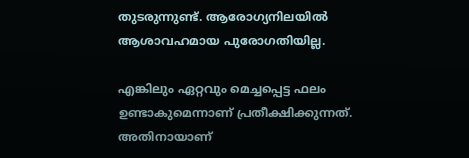തുടരുന്നുണ്ട്. ആരോഗ്യനിലയില്‍ ആശാവഹമായ പുരോഗതിയില്ല.

എങ്കിലും ഏറ്റവും മെച്ചപ്പെട്ട ഫലം ഉണ്ടാകുമെന്നാണ് പ്രതീക്ഷിക്കുന്നത്. അതിനായാണ്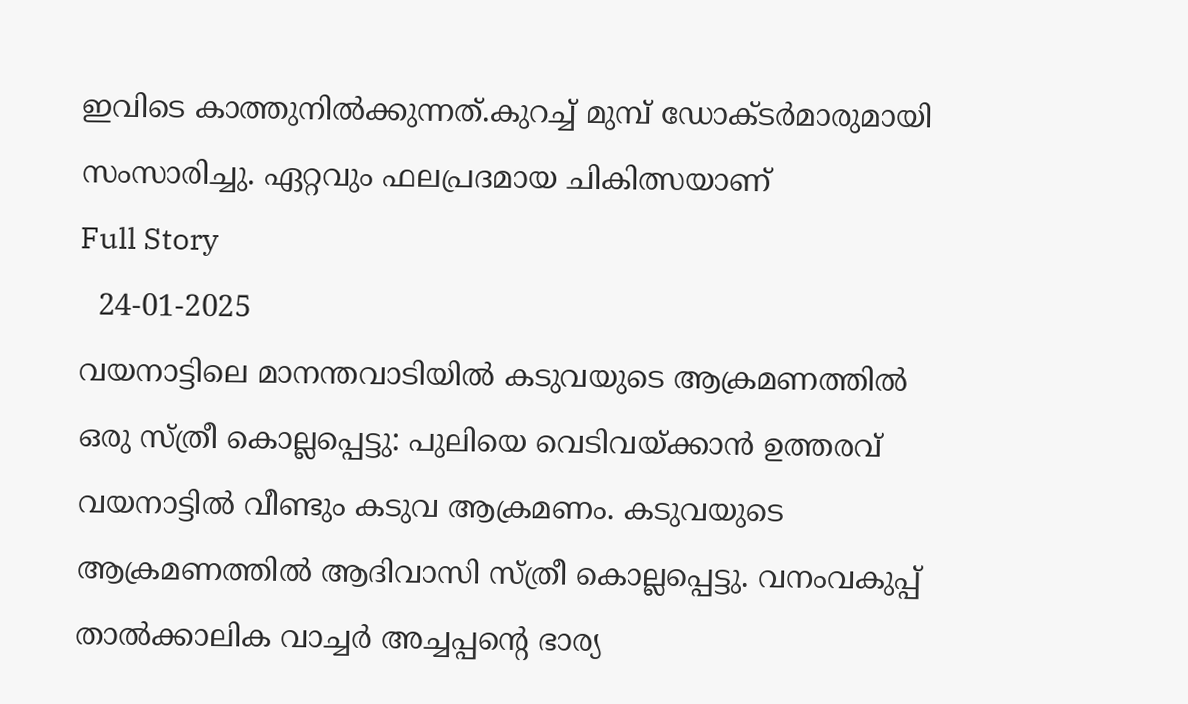ഇവിടെ കാത്തുനില്‍ക്കുന്നത്.കുറച്ച് മുമ്പ് ഡോക്ടര്‍മാരുമായി സംസാരിച്ചു. ഏറ്റവും ഫലപ്രദമായ ചികിത്സയാണ്
Full Story
  24-01-2025
വയനാട്ടിലെ മാനന്തവാടിയില്‍ കടുവയുടെ ആക്രമണത്തില്‍ ഒരു സ്ത്രീ കൊല്ലപ്പെട്ടു: പുലിയെ വെടിവയ്ക്കാന്‍ ഉത്തരവ്
വയനാട്ടില്‍ വീണ്ടും കടുവ ആക്രമണം. കടുവയുടെ ആക്രമണത്തില്‍ ആദിവാസി സ്ത്രീ കൊല്ലപ്പെട്ടു. വനംവകുപ്പ് താല്‍ക്കാലിക വാച്ചര്‍ അച്ചപ്പന്റെ ഭാര്യ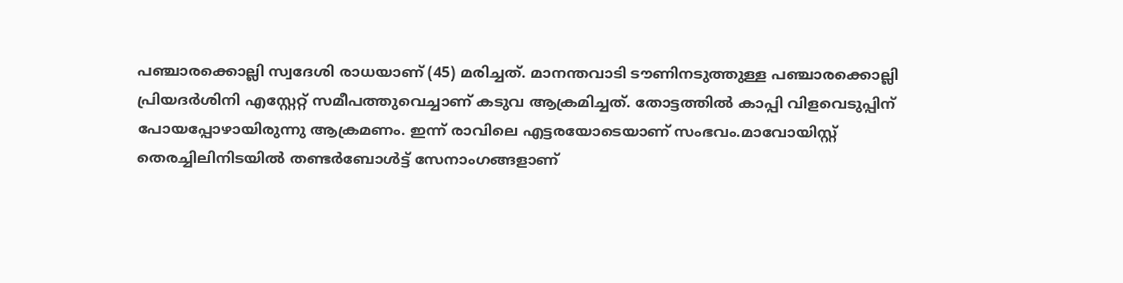പഞ്ചാരക്കൊല്ലി സ്വദേശി രാധയാണ് (45) മരിച്ചത്. മാനന്തവാടി ടൗണിനടുത്തുള്ള പഞ്ചാരക്കൊല്ലി പ്രിയദര്‍ശിനി എസ്റ്റേറ്റ് സമീപത്തുവെച്ചാണ് കടുവ ആക്രമിച്ചത്. തോട്ടത്തില്‍ കാപ്പി വിളവെടുപ്പിന് പോയപ്പോഴായിരുന്നു ആക്രമണം. ഇന്ന് രാവിലെ എട്ടരയോടെയാണ് സംഭവം.മാവോയിസ്റ്റ് തെരച്ചിലിനിടയില്‍ തണ്ടര്‍ബോള്‍ട്ട് സേനാംഗങ്ങളാണ്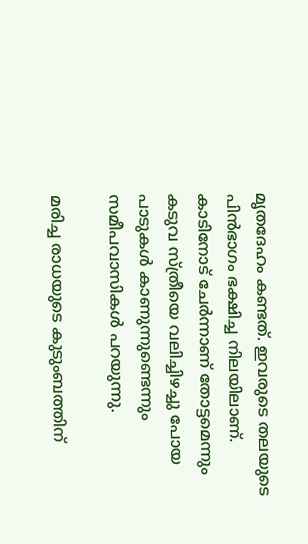മൃതദേഹം കണ്ടത്. ഇവരുടെ തലയുടെ പിന്‍ഭാഗം ഭക്ഷിച്ച നിലയിലാണ്. കാടിനോട് ചേര്‍ന്നാണ് തോട്ടമെന്നും കടുവ സ്ത്രീയെ വലിച്ചിഴച്ചു പോയ പാടുകള്‍ കാണുന്നുണ്ടെന്നും സമീപവാസികള്‍ പറയുന്നു.

മരിച്ച രാധയുടെ കുടുംബത്തിന്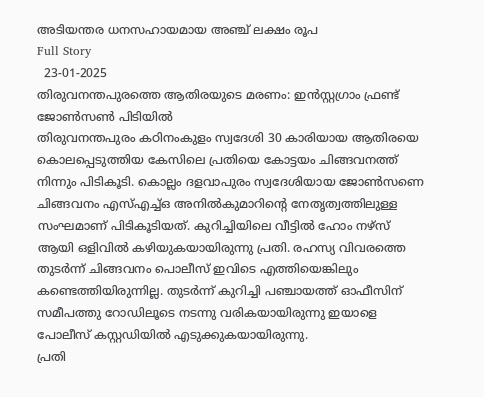അടിയന്തര ധനസഹായമായ അഞ്ച് ലക്ഷം രൂപ
Full Story
  23-01-2025
തിരുവനന്തപുരത്തെ ആതിരയുടെ മരണം: ഇന്‍സ്റ്റഗ്രാം ഫ്രണ്ട് ജോണ്‍സണ്‍ പിടിയില്‍
തിരുവനന്തപുരം കഠിനംകുളം സ്വദേശി 30 കാരിയായ ആതിരയെ കൊലപ്പെടുത്തിയ കേസിലെ പ്രതിയെ കോട്ടയം ചിങ്ങവനത്ത് നിന്നും പിടികൂടി. കൊല്ലം ദളവാപുരം സ്വദേശിയായ ജോണ്‍സണെ ചിങ്ങവനം എസ്എച്ച്ഒ അനില്‍കുമാറിന്റെ നേതൃത്വത്തിലുള്ള സംഘമാണ് പിടികൂടിയത്. കുറിച്ചിയിലെ വീട്ടില്‍ ഹോം നഴ്സ് ആയി ഒളിവില്‍ കഴിയുകയായിരുന്നു പ്രതി. രഹസ്യ വിവരത്തെ തുടര്‍ന്ന് ചിങ്ങവനം പൊലീസ് ഇവിടെ എത്തിയെങ്കിലും കണ്ടെത്തിയിരുന്നില്ല. തുടര്‍ന്ന് കുറിച്ചി പഞ്ചായത്ത് ഓഫീസിന് സമീപത്തു റോഡിലൂടെ നടന്നു വരികയായിരുന്നു ഇയാളെ പോലീസ് കസ്റ്റഡിയില്‍ എടുക്കുകയായിരുന്നു.
പ്രതി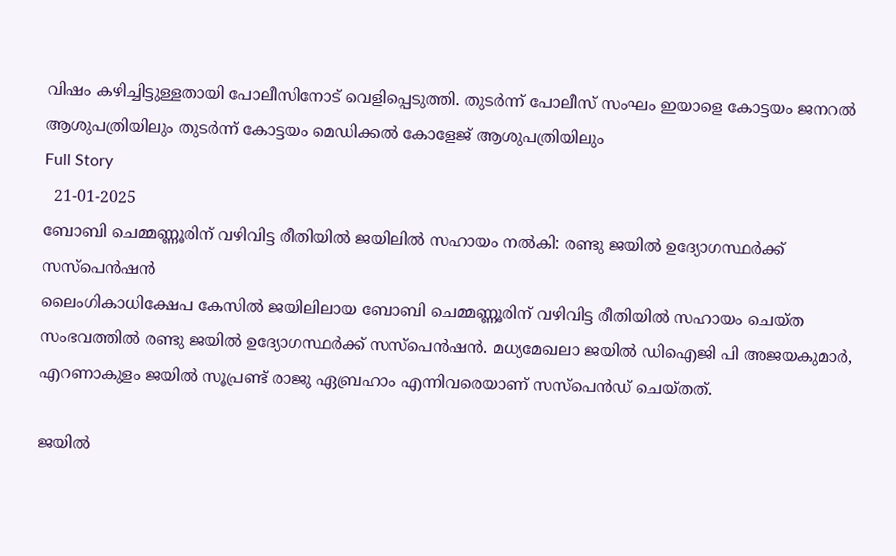വിഷം കഴിച്ചിട്ടുള്ളതായി പോലീസിനോട് വെളിപ്പെടുത്തി. തുടര്‍ന്ന് പോലീസ് സംഘം ഇയാളെ കോട്ടയം ജനറല്‍ ആശുപത്രിയിലും തുടര്‍ന്ന് കോട്ടയം മെഡിക്കല്‍ കോളേജ് ആശുപത്രിയിലും
Full Story
  21-01-2025
ബോബി ചെമ്മണ്ണൂരിന് വഴിവിട്ട രീതിയില്‍ ജയിലില്‍ സഹായം നല്‍കി: രണ്ടു ജയില്‍ ഉദ്യോഗസ്ഥര്‍ക്ക് സസ്‌പെന്‍ഷന്‍
ലൈംഗികാധിക്ഷേപ കേസില്‍ ജയിലിലായ ബോബി ചെമ്മണ്ണൂരിന് വഴിവിട്ട രീതിയില്‍ സഹായം ചെയ്ത സംഭവത്തില്‍ രണ്ടു ജയില്‍ ഉദ്യോഗസ്ഥര്‍ക്ക് സസ്‌പെന്‍ഷന്‍. മധ്യമേഖലാ ജയില്‍ ഡിഐജി പി അജയകുമാര്‍, എറണാകുളം ജയില്‍ സൂപ്രണ്ട് രാജു ഏബ്രഹാം എന്നിവരെയാണ് സസ്‌പെന്‍ഡ് ചെയ്തത്.

ജയില്‍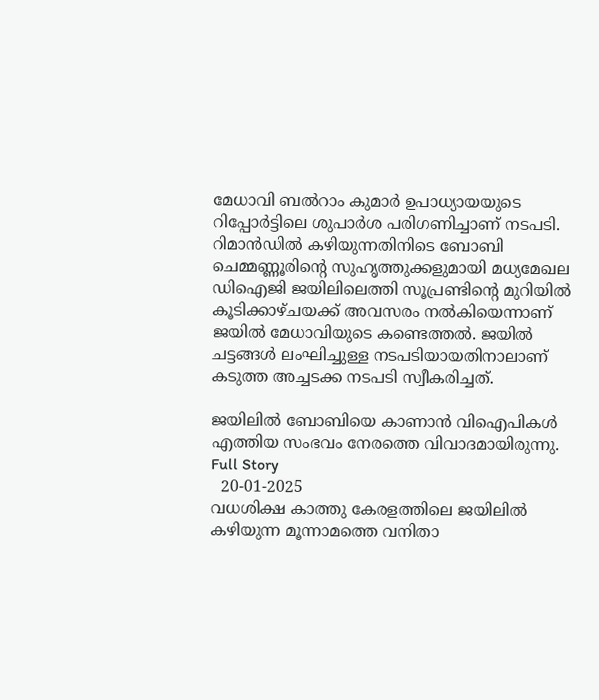മേധാവി ബല്‍റാം കുമാര്‍ ഉപാധ്യായയുടെ റിപ്പോര്‍ട്ടിലെ ശുപാര്‍ശ പരിഗണിച്ചാണ് നടപടി. റിമാന്‍ഡില്‍ കഴിയുന്നതിനിടെ ബോബി ചെമ്മണ്ണൂരിന്റെ സുഹൃത്തുക്കളുമായി മധ്യമേഖല ഡിഐജി ജയിലിലെത്തി സൂപ്രണ്ടിന്റെ മുറിയില്‍ കൂടിക്കാഴ്ചയക്ക് അവസരം നല്‍കിയെന്നാണ് ജയില്‍ മേധാവിയുടെ കണ്ടെത്തല്‍. ജയില്‍ ചട്ടങ്ങള്‍ ലംഘിച്ചുള്ള നടപടിയായതിനാലാണ് കടുത്ത അച്ചടക്ക നടപടി സ്വീകരിച്ചത്.

ജയിലില്‍ ബോബിയെ കാണാന്‍ വിഐപികള്‍ എത്തിയ സംഭവം നേരത്തെ വിവാദമായിരുന്നു.
Full Story
  20-01-2025
വധശിക്ഷ കാത്തു കേരളത്തിലെ ജയിലില്‍ കഴിയുന്ന മൂന്നാമത്തെ വനിതാ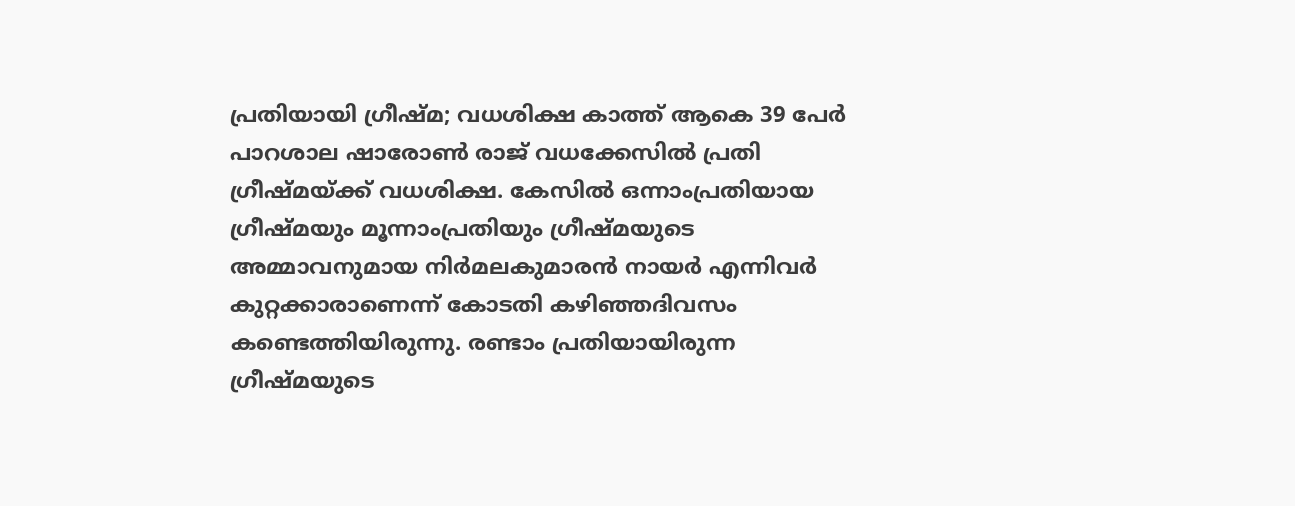പ്രതിയായി ഗ്രീഷ്മ; വധശിക്ഷ കാത്ത് ആകെ 39 പേര്‍
പാറശാല ഷാരോണ്‍ രാജ് വധക്കേസില്‍ പ്രതി ഗ്രീഷ്മയ്ക്ക് വധശിക്ഷ. കേസില്‍ ഒന്നാംപ്രതിയായ ഗ്രീഷ്മയും മൂന്നാംപ്രതിയും ഗ്രീഷ്മയുടെ അമ്മാവനുമായ നിര്‍മലകുമാരന്‍ നായര്‍ എന്നിവര്‍ കുറ്റക്കാരാണെന്ന് കോടതി കഴിഞ്ഞദിവസം കണ്ടെത്തിയിരുന്നു. രണ്ടാം പ്രതിയായിരുന്ന ഗ്രീഷ്മയുടെ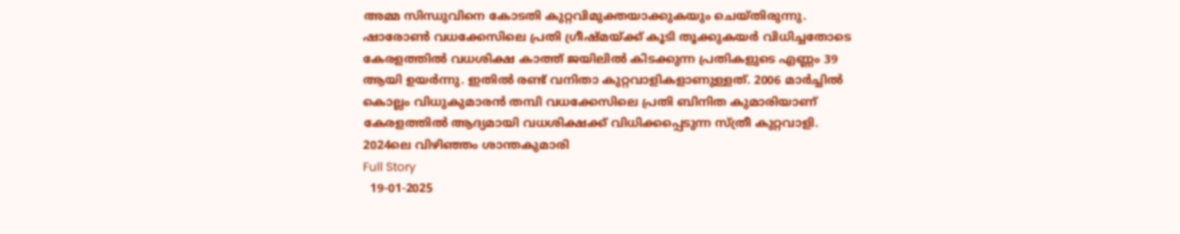അമ്മ സിന്ധുവിനെ കോടതി കുറ്റവിമുക്തയാക്കുകയും ചെയ്തിരുന്നു.
ഷാരോണ്‍ വധക്കേസിലെ പ്രതി ഗ്രീഷ്മയ്ക്ക് കൂടി തൂക്കുകയര്‍ വിധിച്ചതോടെ കേരളത്തില്‍ വധശിക്ഷ കാത്ത് ജയിലില്‍ കിടക്കുന്ന പ്രതികളുടെ എണ്ണം 39 ആയി ഉയര്‍ന്നു. ഇതില്‍ രണ്ട് വനിതാ കുറ്റവാളികളാണുള്ളത്. 2006 മാര്‍ച്ചില്‍ കൊല്ലം വിധുകുമാരന്‍ തമ്പി വധക്കേസിലെ പ്രതി ബിനിത കുമാരിയാണ് കേരളത്തില്‍ ആദ്യമായി വധശിക്ഷക്ക് വിധിക്കപ്പെടുന്ന സ്ത്രീ കുറ്റവാളി.
2024ലെ വിഴിഞ്ഞം ശാന്തകുമാരി
Full Story
  19-01-2025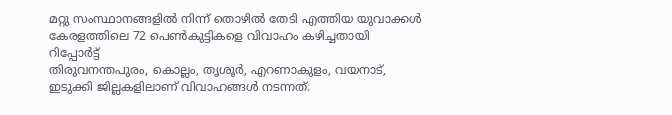മറ്റു സംസ്ഥാനങ്ങളില്‍ നിന്ന് തൊഴില്‍ തേടി എത്തിയ യുവാക്കള്‍ കേരളത്തിലെ 72 പെണ്‍കുട്ടികളെ വിവാഹം കഴിച്ചതായി റിപ്പോര്‍ട്ട്
തിരുവനന്തപുരം, കൊല്ലം, തൃശൂര്‍, എറണാകുളം, വയനാട്, ഇടുക്കി ജില്ലകളിലാണ് വിവാഹങ്ങള്‍ നടന്നത്.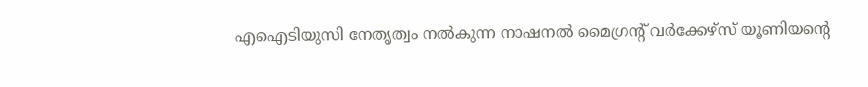എഐടിയുസി നേതൃത്വം നല്‍കുന്ന നാഷനല്‍ മൈഗ്രന്റ് വര്‍ക്കേഴ്‌സ് യൂണിയന്റെ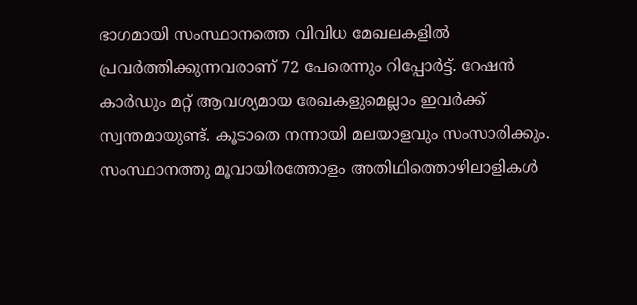ഭാഗമായി സംസ്ഥാനത്തെ വിവിധ മേഖലകളില്‍ പ്രവര്‍ത്തിക്കുന്നവരാണ് 72 പേരെന്നും റിപ്പോര്‍ട്ട്. റേഷന്‍ കാര്‍ഡും മറ്റ് ആവശ്യമായ രേഖകളുമെല്ലാം ഇവര്‍ക്ക് സ്വന്തമായുണ്ട്. കൂടാതെ നന്നായി മലയാളവും സംസാരിക്കും. സംസ്ഥാനത്തു മൂവായിരത്തോളം അതിഥിത്തൊഴിലാളികള്‍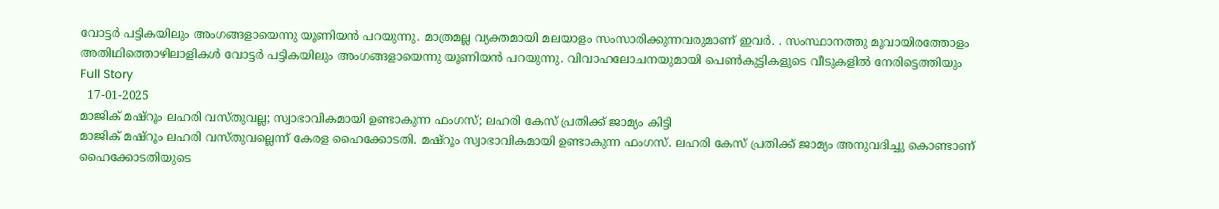വോട്ടര്‍ പട്ടികയിലും അംഗങ്ങളായെന്നു യൂണിയന്‍ പറയുന്നു. മാത്രമല്ല വ്യക്തമായി മലയാളം സംസാരിക്കുന്നവരുമാണ് ഇവര്‍. . സംസ്ഥാനത്തു മൂവായിരത്തോളം അതിഥിത്തൊഴിലാളികള്‍ വോട്ടര്‍ പട്ടികയിലും അംഗങ്ങളായെന്നു യൂണിയന്‍ പറയുന്നു. വിവാഹലോചനയുമായി പെണ്‍കുട്ടികളുടെ വീടുകളില്‍ നേരിട്ടെത്തിയും
Full Story
  17-01-2025
മാജിക് മഷ്‌റൂം ലഹരി വസ്തുവല്ല; സ്വാഭാവികമായി ഉണ്ടാകുന്ന ഫംഗസ്; ലഹരി കേസ് പ്രതിക്ക് ജാമ്യം കിട്ടി
മാജിക് മഷ്‌റൂം ലഹരി വസ്തുവല്ലെന്ന് കേരള ഹൈക്കോടതി. മഷ്‌റൂം സ്വാഭാവികമായി ഉണ്ടാകുന്ന ഫംഗസ്. ലഹരി കേസ് പ്രതിക്ക് ജാമ്യം അനുവദിച്ചു കൊണ്ടാണ് ഹൈക്കോടതിയുടെ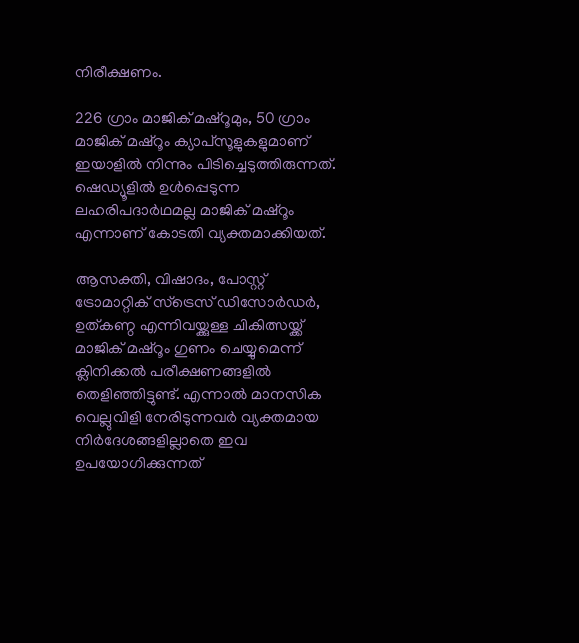നിരീക്ഷണം.

226 ഗ്രാം മാജിക് മഷ്‌റൂമും, 50 ഗ്രാം മാജിക് മഷ്‌റൂം ക്യാപ്‌സൂളുകളുമാണ് ഇയാളില്‍ നിന്നും പിടിച്ചെടുത്തിരുന്നത്. ഷെഡ്യൂളില്‍ ഉള്‍പ്പെടുന്ന ലഹരിപദാര്‍ഥമല്ല മാജിക് മഷ്‌റൂം എന്നാണ് കോടതി വ്യക്തമാക്കിയത്.

ആസക്തി, വിഷാദം, പോസ്റ്റ് ട്രോമാറ്റിക് സ്ട്രെസ് ഡിസോര്‍ഡര്‍, ഉത്കണ്ഠ എന്നിവയ്ക്കുള്ള ചികിത്സയ്ക്ക് മാജിക് മഷ്റൂം ഗുണം ചെയ്യുമെന്ന് ക്ലിനിക്കല്‍ പരീക്ഷണങ്ങളില്‍ തെളിഞ്ഞിട്ടുണ്ട്. എന്നാല്‍ മാനസിക വെല്ലുവിളി നേരിടുന്നവര്‍ വ്യക്തമായ നിര്‍ദേശങ്ങളില്ലാതെ ഇവ ഉപയോഗിക്കുന്നത്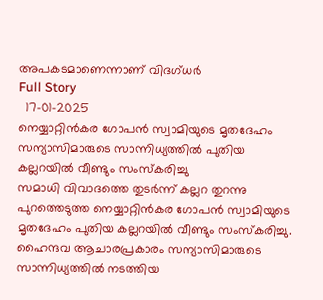അപകടമാണെന്നാണ് വിദഗ്ധര്‍
Full Story
  17-01-2025
നെയ്യാറ്റിന്‍കര ഗോപന്‍ സ്വാമിയുടെ മൃതദേഹം സന്യാസിമാരുടെ സാന്നിധ്യത്തില്‍ പുതിയ കല്ലറയില്‍ വീണ്ടും സംസ്‌കരിച്ചു
സമാധി വിവാദത്തെ തുടര്‍ന്ന് കല്ലറ തുറന്നു പുറത്തെടുത്ത നെയ്യാറ്റിന്‍കര ഗോപന്‍ സ്വാമിയുടെ മൃതദേഹം പുതിയ കല്ലറയില്‍ വീണ്ടും സംസ്‌കരിച്ചു. ഹൈന്ദവ ആചാരപ്രകാരം സന്യാസിമാരുടെ സാന്നിധ്യത്തില്‍ നടത്തിയ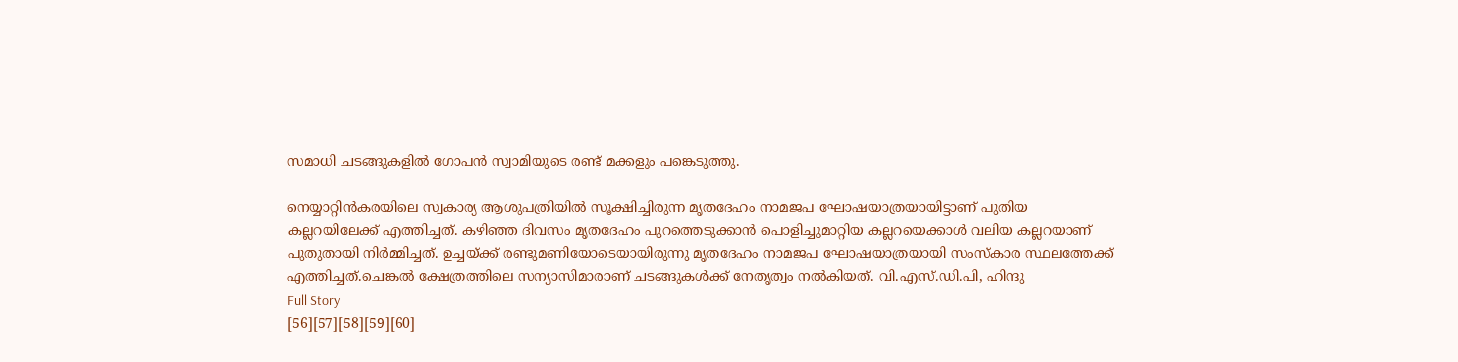സമാധി ചടങ്ങുകളില്‍ ഗോപന്‍ സ്വാമിയുടെ രണ്ട് മക്കളും പങ്കെടുത്തു.

നെയ്യാറ്റിന്‍കരയിലെ സ്വകാര്യ ആശുപത്രിയില്‍ സൂക്ഷിച്ചിരുന്ന മൃതദേഹം നാമജപ ഘോഷയാത്രയായിട്ടാണ് പുതിയ കല്ലറയിലേക്ക് എത്തിച്ചത്. കഴിഞ്ഞ ദിവസം മൃതദേഹം പുറത്തെടുക്കാന്‍ പൊളിച്ചുമാറ്റിയ കല്ലറയെക്കാള്‍ വലിയ കല്ലറയാണ് പുതുതായി നിര്‍മ്മിച്ചത്. ഉച്ചയ്ക്ക് രണ്ടുമണിയോടെയായിരുന്നു മൃതദേഹം നാമജപ ഘോഷയാത്രയായി സംസ്‌കാര സ്ഥലത്തേക്ക് എത്തിച്ചത്.ചെങ്കല്‍ ക്ഷേത്രത്തിലെ സന്യാസിമാരാണ് ചടങ്ങുകള്‍ക്ക് നേതൃത്വം നല്‍കിയത്. വി.എസ്.ഡി.പി, ഹിന്ദു
Full Story
[56][57][58][59][60]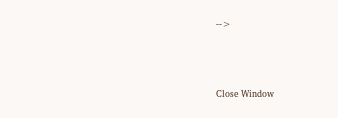-->





Close Window